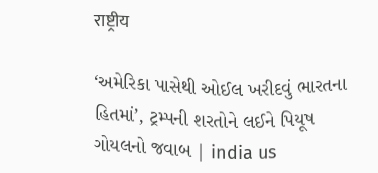राष्ट्रीय

‘અમેરિકા પાસેથી ઓઈલ ખરીદવું ભારતના હિતમાં’, ટ્રમ્પની શરતોને લઈને પિયૂષ ગોયલનો જવાબ | india us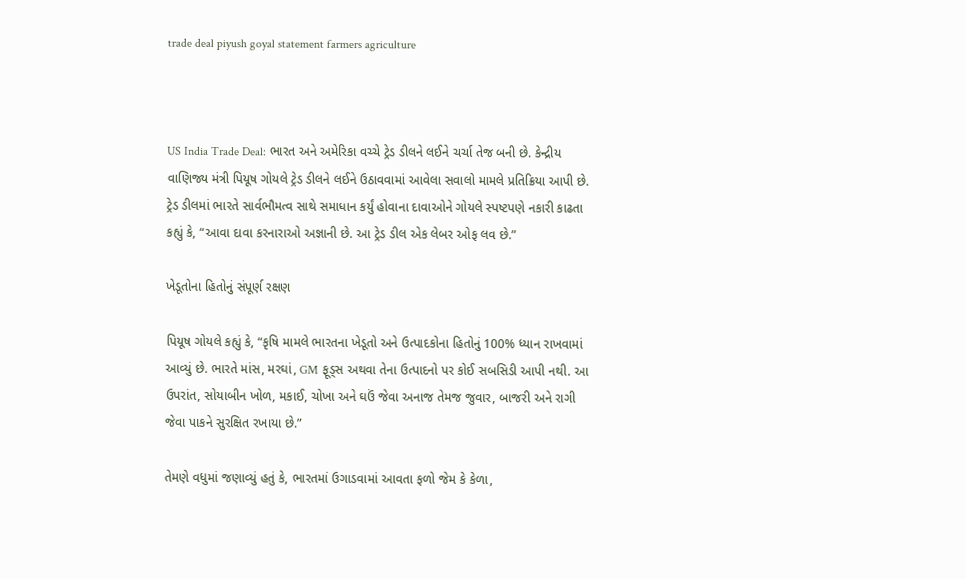trade deal piyush goyal statement farmers agriculture



US India Trade Deal: ભારત અને અમેરિકા વચ્ચે ટ્રેડ ડીલને લઈને ચર્ચા તેજ બની છે. કેન્દ્રીય વાણિજ્ય મંત્રી પિયૂષ ગોયલે ટ્રેડ ડીલને લઈને ઉઠાવવામાં આવેલા સવાલો મામલે પ્રતિક્રિયા આપી છે. ટ્રેડ ડીલમાં ભારતે સાર્વભૌમત્વ સાથે સમાધાન કર્યું હોવાના દાવાઓને ગોયલે સ્પષ્ટપણે નકારી કાઢતા કહ્યું કે, “આવા દાવા કરનારાઓ અજ્ઞાની છે. આ ટ્રેડ ડીલ એક લેબર ઓફ લવ છે.”

ખેડૂતોના હિતોનું સંપૂર્ણ રક્ષણ

પિયૂષ ગોયલે કહ્યું કે, “કૃષિ મામલે ભારતના ખેડૂતો અને ઉત્પાદકોના હિતોનું 100% ધ્યાન રાખવામાં આવ્યું છે. ભારતે માંસ, મરઘાં, GM ફૂડ્સ અથવા તેના ઉત્પાદનો પર કોઈ સબસિડી આપી નથી. આ ઉપરાંત, સોયાબીન ખોળ, મકાઈ, ચોખા અને ઘઉં જેવા અનાજ તેમજ જુવાર, બાજરી અને રાગી જેવા પાકને સુરક્ષિત રખાયા છે.”

તેમણે વધુમાં જણાવ્યું હતું કે, ભારતમાં ઉગાડવામાં આવતા ફળો જેમ કે કેળા,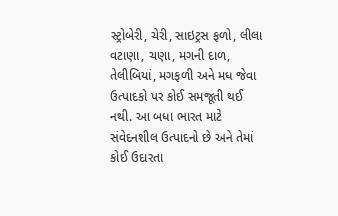સ્ટ્રોબેરી, ચેરી, સાઇટ્રસ ફળો, લીલા વટાણા, ચણા, મગની દાળ, તેલીબિયાં, મગફળી અને મધ જેવા ઉત્પાદકો પર કોઈ સમજૂતી થઈ નથી. આ બધા ભારત માટે સંવેદનશીલ ઉત્પાદનો છે અને તેમાં કોઈ ઉદારતા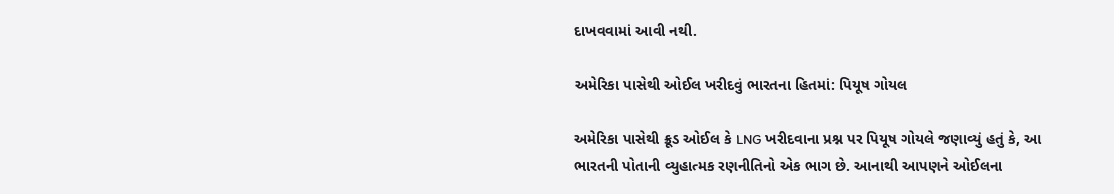દાખવવામાં આવી નથી.

અમેરિકા પાસેથી ઓઈલ ખરીદવું ભારતના હિતમાં: પિયૂષ ગોયલ

અમેરિકા પાસેથી ક્રૂડ ઓઈલ કે LNG ખરીદવાના પ્રશ્ન પર પિયૂષ ગોયલે જણાવ્યું હતું કે, આ ભારતની પોતાની વ્યુહાત્મક રણનીતિનો એક ભાગ છે. આનાથી આપણને ઓઈલના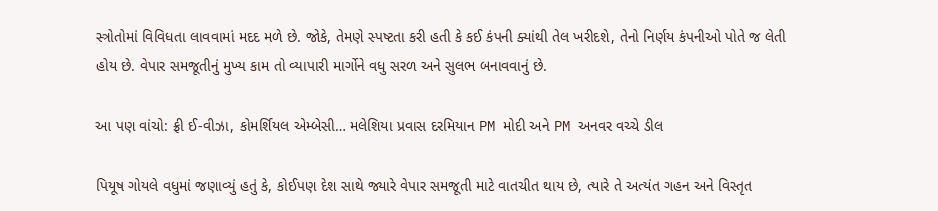સ્ત્રોતોમાં વિવિધતા લાવવામાં મદદ મળે છે. જોકે, તેમણે સ્પષ્ટતા કરી હતી કે કઈ કંપની ક્યાંથી તેલ ખરીદશે, તેનો નિર્ણય કંપનીઓ પોતે જ લેતી હોય છે. વેપાર સમજૂતીનું મુખ્ય કામ તો વ્યાપારી માર્ગોને વધુ સરળ અને સુલભ બનાવવાનું છે.

આ પણ વાંચો: ફ્રી ઈ-વીઝા, કોમર્શિયલ એમ્બેસી… મલેશિયા પ્રવાસ દરમિયાન PM મોદી અને PM અનવર વચ્ચે ડીલ

પિયૂષ ગોયલે વધુમાં જણાવ્યું હતું કે, કોઈપણ દેશ સાથે જ્યારે વેપાર સમજૂતી માટે વાતચીત થાય છે, ત્યારે તે અત્યંત ગહન અને વિસ્તૃત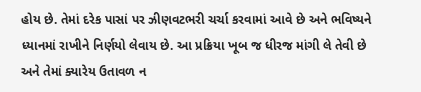હોય છે. તેમાં દરેક પાસાં પર ઝીણવટભરી ચર્ચા કરવામાં આવે છે અને ભવિષ્યને ધ્યાનમાં રાખીને નિર્ણયો લેવાય છે. આ પ્રક્રિયા ખૂબ જ ધીરજ માંગી લે તેવી છે અને તેમાં ક્યારેય ઉતાવળ ન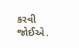કરવી જોઈએ.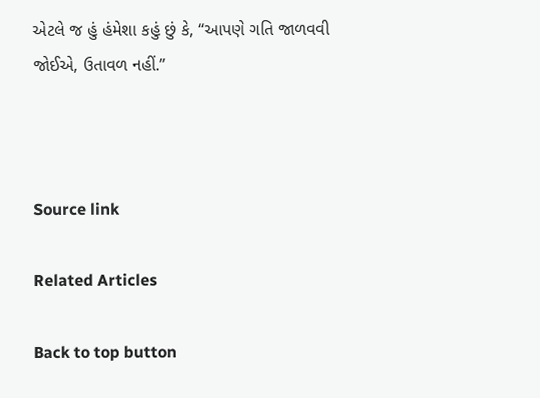એટલે જ હું હંમેશા કહું છું કે, “આપણે ગતિ જાળવવી જોઈએ, ઉતાવળ નહીં.”



Source link

Related Articles

Back to top button